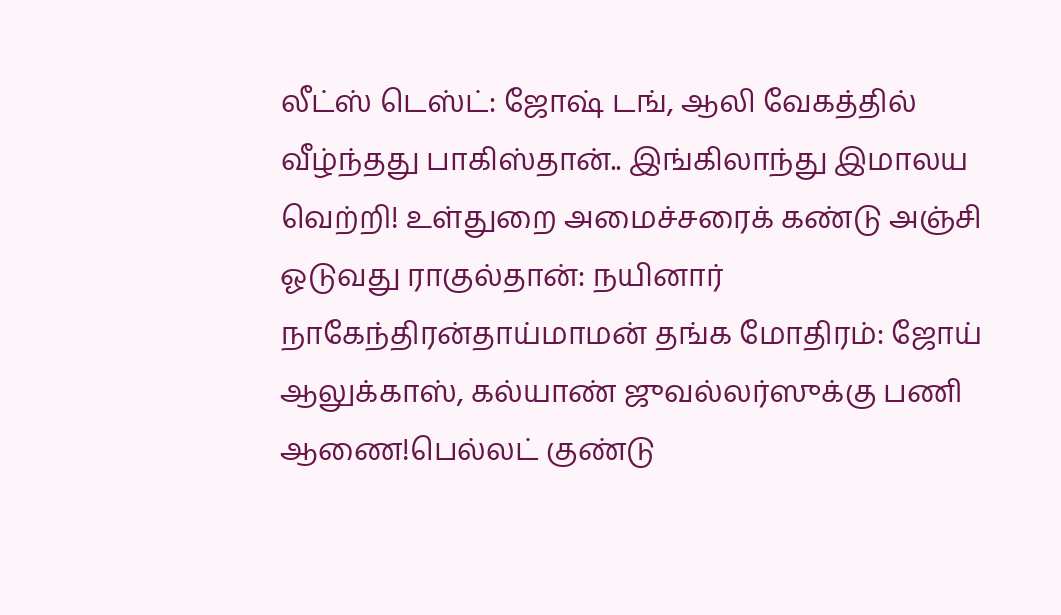லீட்ஸ் டெஸ்ட்: ஜோஷ் டங், ஆலி வேகத்தில் வீழ்ந்தது பாகிஸ்தான்.. இங்கிலாந்து இமாலய வெற்றி! உள்துறை அமைச்சரைக் கண்டு அஞ்சி ஓடுவது ராகுல்தான்: நயினார் நாகேந்திரன்தாய்மாமன் தங்க மோதிரம்: ஜோய் ஆலுக்காஸ், கல்யாண் ஜுவல்லர்ஸுக்கு பணி ஆணை!பெல்லட் குண்டு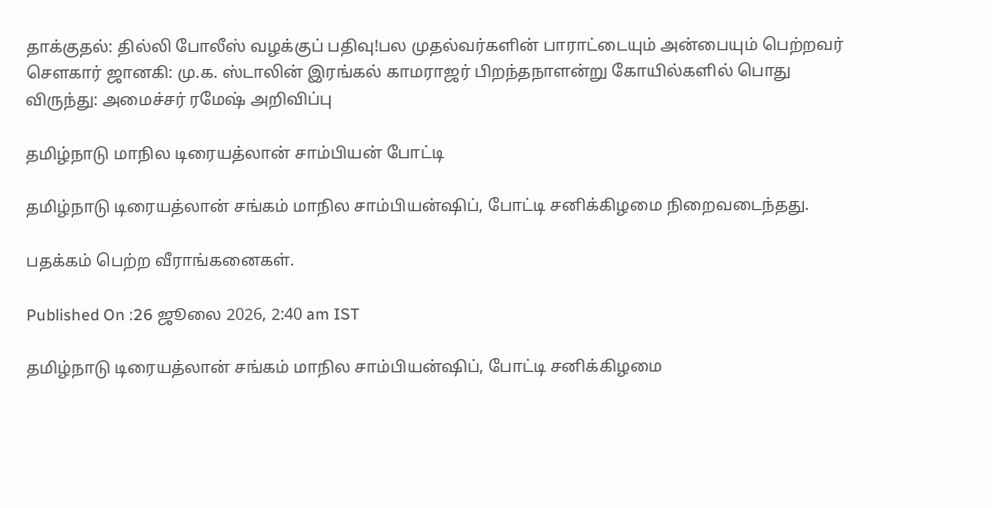தாக்குதல்: தில்லி போலீஸ் வழக்குப் பதிவு!பல முதல்வர்களின் பாராட்டையும் அன்பையும் பெற்றவர் சௌகார் ஜானகி: மு.க. ஸ்டாலின் இரங்கல் காமராஜர் பிறந்தநாளன்று கோயில்களில் பொது விருந்து: அமைச்சர் ரமேஷ் அறிவிப்பு

தமிழ்நாடு மாநில டிரையத்லான் சாம்பியன் போட்டி

தமிழ்நாடு டிரையத்லான் சங்கம் மாநில சாம்பியன்ஷிப், போட்டி சனிக்கிழமை நிறைவடைந்தது.

பதக்கம் பெற்ற வீராங்கனைகள்.

Published On :26 ஜூலை 2026, 2:40 am IST

தமிழ்நாடு டிரையத்லான் சங்கம் மாநில சாம்பியன்ஷிப், போட்டி சனிக்கிழமை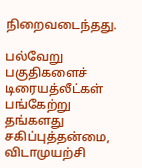நிறைவடைந்தது.

பல்வேறு பகுதிகளைச் டிரையத்லீட்கள் பங்கேற்று தங்களது சகிப்புத்தன்மை, விடாமுயற்சி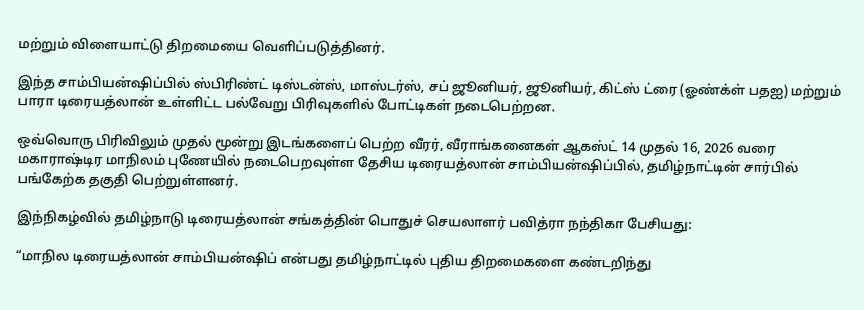மற்றும் விளையாட்டு திறமையை வெளிப்படுத்தினர்.

இந்த சாம்பியன்ஷிப்பில் ஸ்பிரிண்ட் டிஸ்டன்ஸ், மாஸ்டர்ஸ், சப் ஜூனியர், ஜூனியர், கிட்ஸ் ட்ரை (ஓண்க்ள் பதஐ) மற்றும் பாரா டிரையத்லான் உள்ளிட்ட பல்வேறு பிரிவுகளில் போட்டிகள் நடைபெற்றன.

ஒவ்வொரு பிரிவிலும் முதல் மூன்று இடங்களைப் பெற்ற வீரர், வீராங்கனைகள் ஆகஸ்ட் 14 முதல் 16, 2026 வரை மகாராஷ்டிர மாநிலம் புணேயில் நடைபெறவுள்ள தேசிய டிரையத்லான் சாம்பியன்ஷிப்பில், தமிழ்நாட்டின் சார்பில் பங்கேற்க தகுதி பெற்றுள்ளனர்.

இந்நிகழ்வில் தமிழ்நாடு டிரையத்லான் சங்கத்தின் பொதுச் செயலாளர் பவித்ரா நந்திகா பேசியது:

“மாநில டிரையத்லான் சாம்பியன்ஷிப் என்பது தமிழ்நாட்டில் புதிய திறமைகளை கண்டறிந்து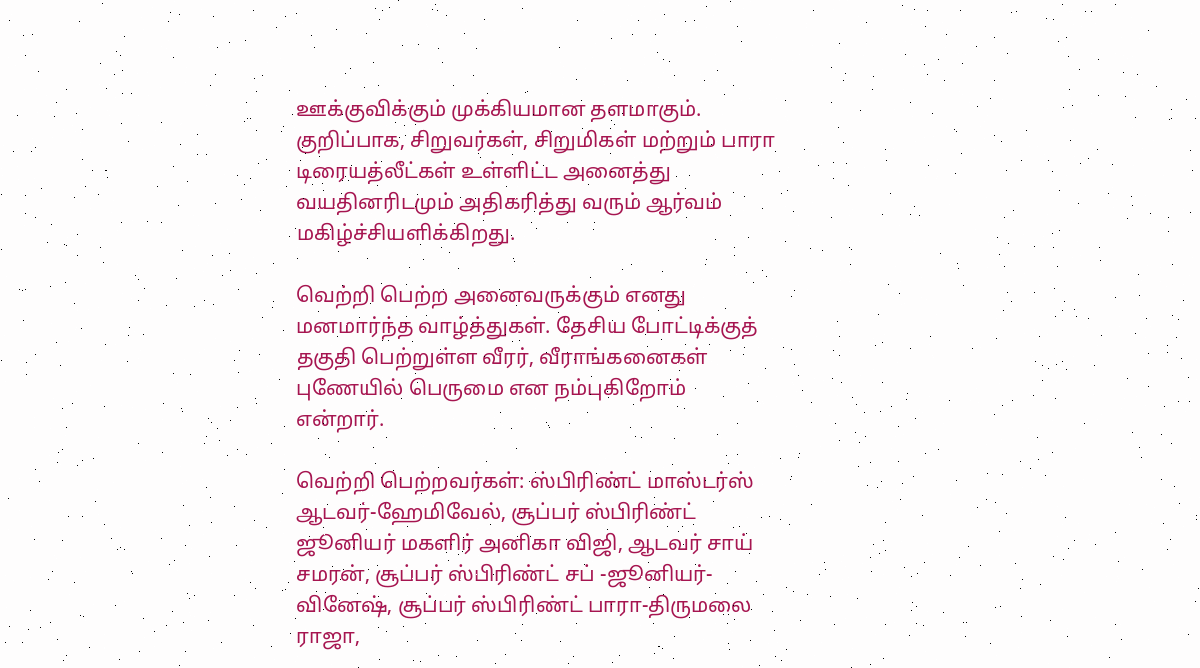ஊக்குவிக்கும் முக்கியமான தளமாகும். குறிப்பாக, சிறுவர்கள், சிறுமிகள் மற்றும் பாரா டிரையத்லீட்கள் உள்ளிட்ட அனைத்து வயதினரிடமும் அதிகரித்து வரும் ஆர்வம் மகிழ்ச்சியளிக்கிறது.

வெற்றி பெற்ற அனைவருக்கும் எனது மனமார்ந்த வாழ்த்துகள். தேசிய போட்டிக்குத் தகுதி பெற்றுள்ள வீரர், வீராங்கனைகள் புணேயில் பெருமை என நம்புகிறோம் என்றார்.

வெற்றி பெற்றவர்கள்: ஸ்பிரிண்ட் மாஸ்டர்ஸ் ஆடவர்-ஹேமிவேல், சூப்பர் ஸ்பிரிண்ட் ஜூனியர் மகளிர் அனிகா விஜி, ஆடவர் சாய் சமரன், சூப்பர் ஸ்பிரிண்ட் சப் -ஜூனியர்-வினேஷ், சூப்பர் ஸ்பிரிண்ட் பாரா-திருமலை ராஜா,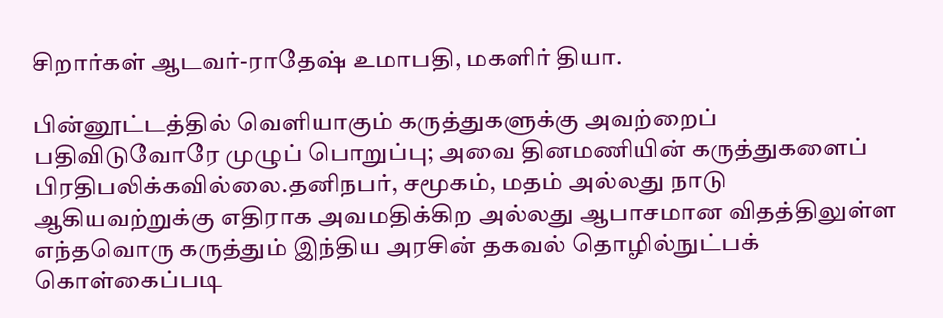சிறார்கள் ஆடவர்-ராதேஷ் உமாபதி, மகளிர் தியா.

பின்னூட்டத்தில் வெளியாகும் கருத்துகளுக்கு அவற்றைப் பதிவிடுவோரே முழுப் பொறுப்பு; அவை தினமணியின் கருத்துகளைப் பிரதிபலிக்கவில்லை.தனிநபர், சமூகம், மதம் அல்லது நாடு ஆகியவற்றுக்கு எதிராக அவமதிக்கிற அல்லது ஆபாசமான விதத்திலுள்ள எந்தவொரு கருத்தும் இந்திய அரசின் தகவல் தொழில்நுட்பக் கொள்கைப்படி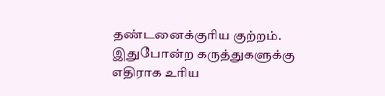தண்டனைக்குரிய குற்றம். இதுபோன்ற கருத்துகளுக்கு எதிராக உரிய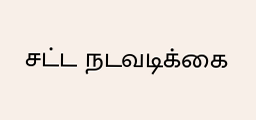சட்ட நடவடிக்கை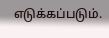எடுக்கப்படும்.